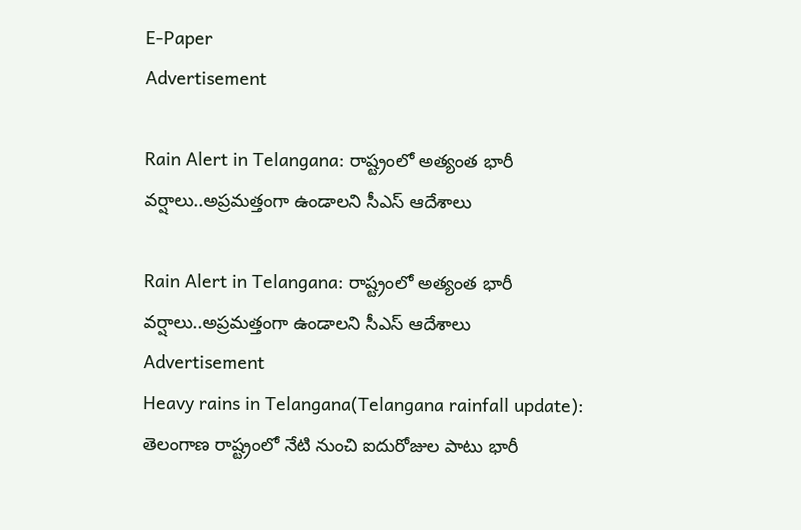E-Paper
Advertisement

Rain Alert in Telangana: రాష్ట్రంలో అత్యంత భారీ వర్షాలు..అప్రమత్తంగా ఉండాలని సీఎస్ ఆదేశాలు

Rain Alert in Telangana: రాష్ట్రంలో అత్యంత భారీ వర్షాలు..అప్రమత్తంగా ఉండాలని సీఎస్ ఆదేశాలు
Advertisement
Heavy rains in Telangana(Telangana rainfall update): తెలంగాణ రాష్ట్రంలో నేటి నుంచి ఐదురోజుల పాటు భారీ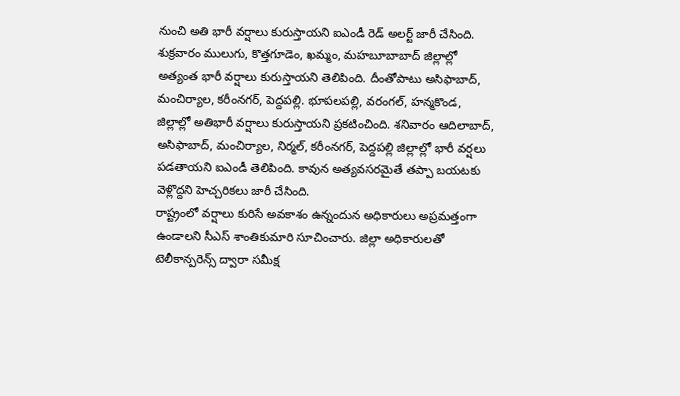నుంచి అతి భారీ వర్షాలు కురుస్తాయని ఐఎండీ రెడ్ అలర్ట్ జారీ చేసింది. శుక్రవారం ములుగు, కొత్తగూడెం, ఖమ్మం, మహబూబాబాద్ జిల్లాల్లో అత్యంత భారీ వర్షాలు కురుస్తాయని తెలిపింది. దీంతోపాటు అసిఫాబాద్, మంచిర్యాల, కరీంనగర్, పెద్దపల్లి. భూపలపల్లి, వరంగల్, హన్మకొండ, జిల్లాల్లో అతిభారీ వర్షాలు కురుస్తాయని ప్రకటించింది. శనివారం ఆదిలాబాద్, అసిఫాబాద్, మంచిర్యాల, నిర్మల్, కరీంనగర్, పెద్దపల్లి జిల్లాల్లో భారీ వర్షలు పడతాయని ఐఎండీ తెలిపింది. కావున అత్యవసరమైతే తప్పా బయటకు వెళ్లొద్దని హెచ్చరికలు జారీ చేసింది.
రాష్ట్రంలో వర్షాలు కురిసే అవకాశం ఉన్నందున అధికారులు అప్రమత్తంగా ఉండాలని సీఎస్ శాంతికుమారి సూచించారు. జిల్లా అధికారులతో టెలీకాన్పరెన్స్ ద్వారా సమీక్ష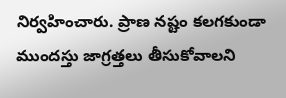నిర్వహించారు. ప్రాణ నష్టం కలగకుండా ముందస్తు జాగ్రత్తలు తీసుకోవాలని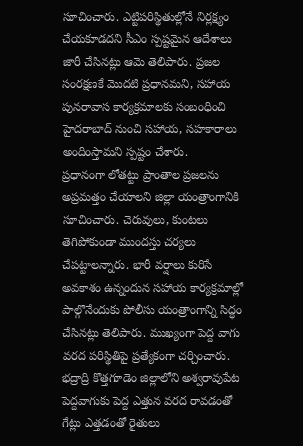సూచించారు. ఎట్టిపరిస్థితుల్లోనే నిర్లక్ష్యం చేయకూడదని సీఎం స్పష్టమైన ఆదేశాలు జారీ చేసినట్లు ఆమె తెలిపారు. ప్రజల సంరక్షణకే మొదటి ప్రధానమని, సహాయ పునరావాస కార్యక్రమాలకు సంబంధించి హైదరాబాద్ నుంచి సహాయ, సహకారాలు అందింస్తామని స్పష్టం చేశారు.
ప్రధానంగా లోతట్టు ప్రాంతాల ప్రజలను అప్రమత్తం చేయాలని జిల్లా యంత్రాంగానికి సూచించారు. చెరువులు, కుంటలు తెగిపోకుండా ముందస్తు చర్యలు చేపట్టాలన్నారు. భారీ వర్షాలు కురిసే అవకాశం ఉన్నందున సహాయ కార్యక్రమాల్లో పాల్గొనేందుకు పోలీసు యంత్రాంగాన్ని సిద్ధం చేసినట్లు తెలిపారు. ముఖ్యంగా పెద్ద వాగు వరద పరిస్థితిపై ప్రత్యేకంగా చర్చించారు. భద్రాద్రి కొత్తగూడెం జిల్లాలోని అశ్వరావుపేట పెద్దవాగుకు పెద్ద ఎత్తున వరద రావడంతో గేట్లు ఎత్తడంతో రైతులు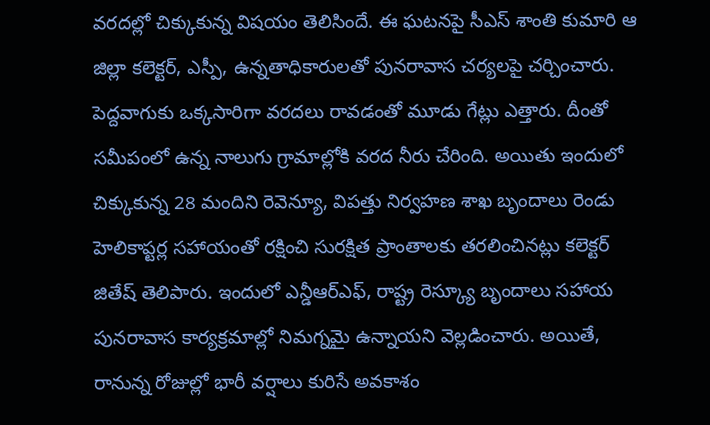వరదల్లో చిక్కుకున్న విషయం తెలిసిందే. ఈ ఘటనపై సీఎస్ శాంతి కుమారి ఆ జిల్లా కలెక్టర్, ఎస్పీ, ఉన్నతాధికారులతో పునరావాస చర్యలపై చర్చించారు.
పెద్దవాగుకు ఒక్కసారిగా వరదలు రావడంతో మూడు గేట్లు ఎత్తారు. దీంతో సమీపంలో ఉన్న నాలుగు గ్రామాల్లోకి వరద నీరు చేరింది. అయితు ఇందులో చిక్కుకున్న 28 మందిని రెవెన్యూ, విపత్తు నిర్వహణ శాఖ బృందాలు రెండు హెలికాప్టర్ల సహాయంతో రక్షించి సురక్షిత ప్రాంతాలకు తరలించినట్లు కలెక్టర్ జితేష్ తెలిపారు. ఇందులో ఎన్డీఆర్ఎఫ్, రాష్ట్ర రెస్క్యూ బృందాలు సహాయ పునరావాస కార్యక్రమాల్లో నిమగ్నమై ఉన్నాయని వెల్లడించారు. అయితే, రానున్న రోజుల్లో భారీ వర్షాలు కురిసే అవకాశం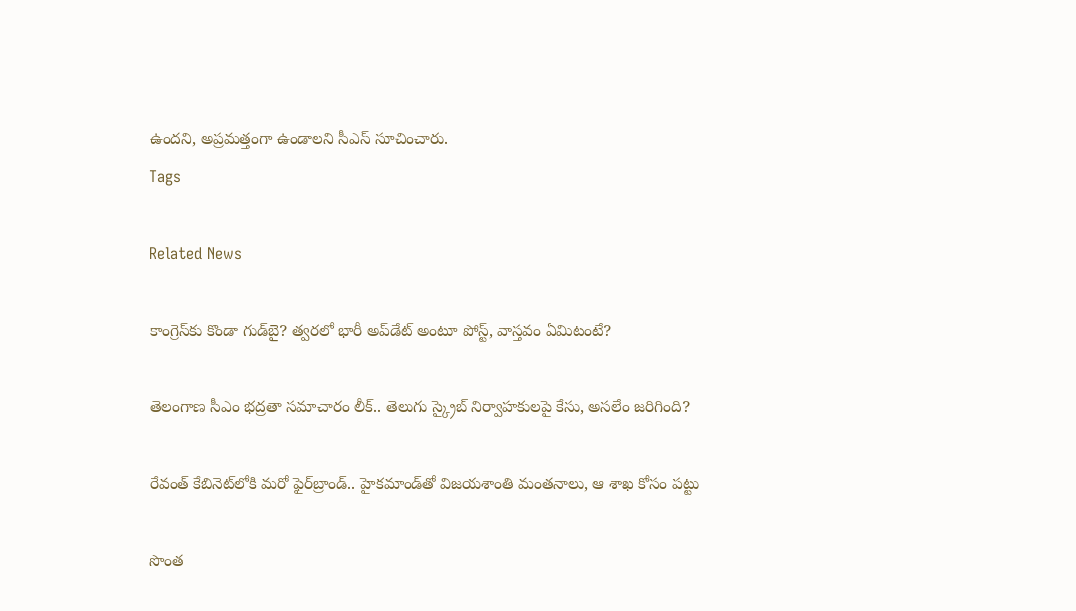ఉందని, అప్రమత్తంగా ఉండాలని సీఎస్ సూచించారు.
Tags

Related News

కాంగ్రెస్‌కు కొండా‌ గుడ్‌బై? త్వరలో భారీ అప్‌డేట్ అంటూ పోస్ట్, వాస్తవం ఏమిటంటే?

తెలంగాణ సీఎం భద్రతా సమాచారం లీక్.. తెలుగు స్క్రైబ్ నిర్వాహకులపై కేసు, అసలేం జరిగింది?

రేవంత్‌ కేబినెట్‌లోకి మరో ఫైర్‌బ్రాండ్.. హైకమాండ్‌తో విజయశాంతి మంతనాలు, ఆ శాఖ కోసం పట్టు

సొంత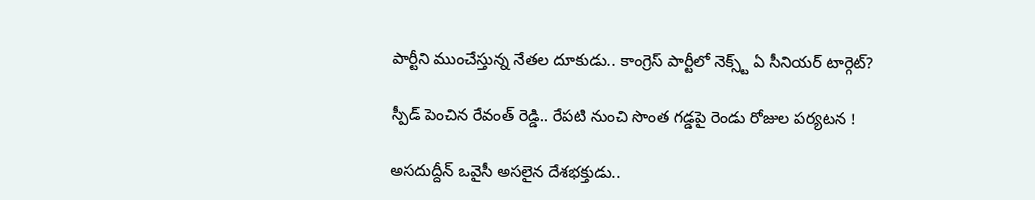పార్టీని ముంచేస్తున్న నేతల దూకుడు.. కాంగ్రెస్‌ పార్టీలో నెక్స్ట్ ఏ సీనియర్ టార్గెట్?

స్పీడ్ పెంచిన రేవంత్ రెడ్డి.. రేపటి నుంచి సొంత గడ్డపై రెండు రోజుల పర్యటన !

అసదుద్దీన్ ఒవైసీ అసలైన దేశభక్తుడు..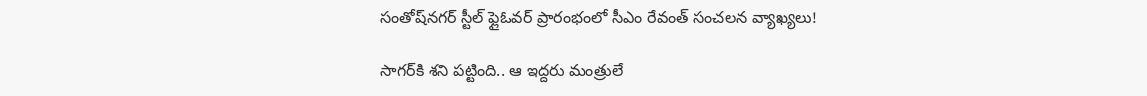సంతోష్‌నగర్ స్టీల్ ఫ్లైఓవర్ ప్రారంభంలో సీఎం రేవంత్ సంచలన వ్యాఖ్యలు!

సాగర్‌కి శని పట్టింది.. ఆ ఇద్దరు మంత్రులే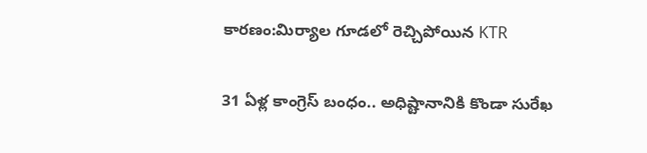కారణం:మిర్యాల గూడలో రెచ్చిపోయిన KTR

31 ఏళ్ల కాంగ్రెస్ బంధం.. అధిష్టానానికి కొండా సురేఖ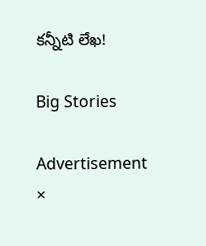కన్నీటి లేఖ!

Big Stories

Advertisement
×